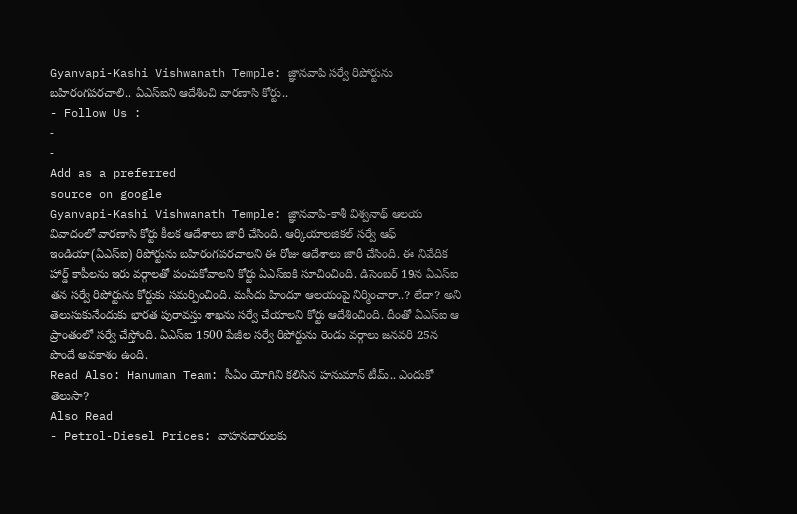Gyanvapi-Kashi Vishwanath Temple: జ్ఞానవాపి సర్వే రిపోర్టును బహిరంగపరచాలి.. ఏఎస్ఐని ఆదేశించి వారణాసి కోర్టు..
- Follow Us :
-
-
Add as a preferred
source on google
Gyanvapi-Kashi Vishwanath Temple: జ్ఞానవాపి-కాశీ విశ్వనాథ్ ఆలయ వివాదంలో వారణాసి కోర్టు కీలక ఆదేశాలు జారీ చేసింది. ఆర్కియాలజికల్ సర్వే ఆఫ్ ఇండియా(ఏఎస్ఐ) రిపోర్టును బహిరంగపరచాలని ఈ రోజు ఆదేశాలు జారీ చేసింది. ఈ నివేదిక హార్డ్ కాపీలను ఇరు వర్గాలతో పంచుకోవాలని కోర్టు ఏఎస్ఐకి సూచించింది. డిసెంబర్ 19న ఏఎస్ఐ తన సర్వే రిపోర్టును కోర్టుకు సమర్పించింది. మసీదు హిందూ ఆలయంపై నిర్మించారా..? లేదా? అని తెలుసుకునేందుకు భారత పురావస్తు శాఖను సర్వే చేయాలని కోర్టు ఆదేశించింది. దీంతో ఏఎస్ఐ ఆ ప్రాంతంలో సర్వే చేస్తోంది. ఏఎస్ఐ 1500 పేజీల సర్వే రిపోర్టును రెండు వర్గాలు జనవరి 25న పొందే అవకాశం ఉంది.
Read Also: Hanuman Team: సీఏం యోగిని కలిసిన హనుమాన్ టీమ్.. ఎందుకో తెలుసా?
Also Read
- Petrol-Diesel Prices: వాహనదారులకు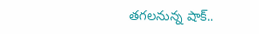తగలనున్న షాక్..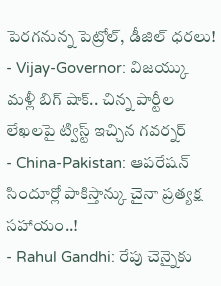పెరగనున్న పెట్రోల్, డీజిల్ ధరలు!
- Vijay-Governor: విజయ్కు మళ్లీ బిగ్ షాక్.. చిన్న పార్టీల లేఖలపై ట్విస్ట్ ఇచ్చిన గవర్నర్
- China-Pakistan: ఆపరేషన్ సిందూర్లో పాకిస్తాన్కు చైనా ప్రత్యక్ష సహాయం..!
- Rahul Gandhi: రేపు చెన్నైకు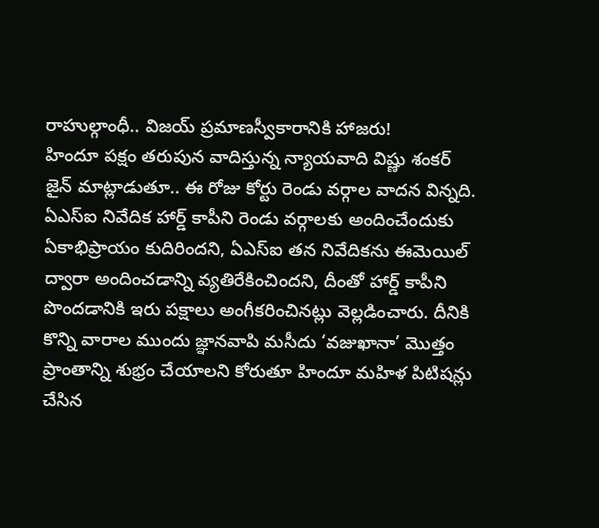రాహుల్గాంధీ.. విజయ్ ప్రమాణస్వీకారానికి హాజరు!
హిందూ పక్షం తరుపున వాదిస్తున్న న్యాయవాది విష్ణు శంకర్ జైన్ మాట్లాడుతూ.. ఈ రోజు కోర్టు రెండు వర్గాల వాదన విన్నది. ఏఎస్ఐ నివేదిక హార్డ్ కాపీని రెండు వర్గాలకు అందించేందుకు ఏకాభిప్రాయం కుదిరిందని, ఏఎస్ఐ తన నివేదికను ఈమెయిల్ ద్వారా అందించడాన్ని వ్యతిరేకించిందని, దీంతో హార్డ్ కాపీని పొందడానికి ఇరు పక్షాలు అంగీకరించినట్లు వెల్లడించారు. దీనికి కొన్ని వారాల ముందు జ్ఞానవాపి మసీదు ‘వజుఖానా’ మొత్తం ప్రాంతాన్ని శుభ్రం చేయాలని కోరుతూ హిందూ మహిళ పిటిషన్లు చేసిన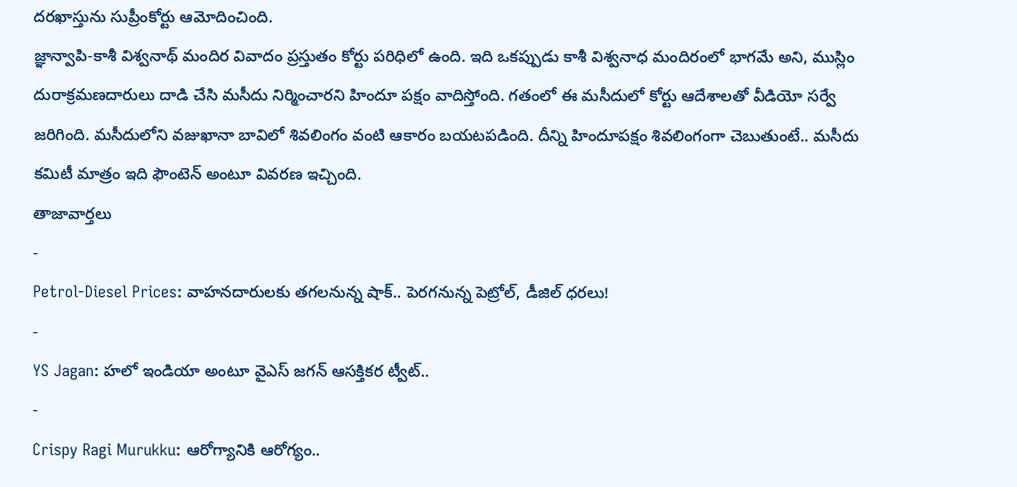దరఖాస్తును సుప్రీంకోర్టు ఆమోదించింది.
జ్ఞాన్వాపి-కాశీ విశ్వనాథ్ మందిర వివాదం ప్రస్తుతం కోర్టు పరిధిలో ఉంది. ఇది ఒకప్పుడు కాశీ విశ్వనాధ మందిరంలో భాగమే అని, ముస్లిం దురాక్రమణదారులు దాడి చేసి మసీదు నిర్మించారని హిందూ పక్షం వాదిస్తోంది. గతంలో ఈ మసీదులో కోర్టు ఆదేశాలతో వీడియో సర్వే జరిగింది. మసీదులోని వజుఖానా బావిలో శివలింగం వంటి ఆకారం బయటపడింది. దీన్ని హిందూపక్షం శివలింగంగా చెబుతుంటే.. మసీదు కమిటీ మాత్రం ఇది ఫౌంటెన్ అంటూ వివరణ ఇచ్చింది.
తాజావార్తలు
-
Petrol-Diesel Prices: వాహనదారులకు తగలనున్న షాక్.. పెరగనున్న పెట్రోల్, డీజిల్ ధరలు!
-
YS Jagan: హలో ఇండియా అంటూ వైఎస్ జగన్ ఆసక్తికర ట్వీట్..
-
Crispy Ragi Murukku: ఆరోగ్యానికి ఆరోగ్యం..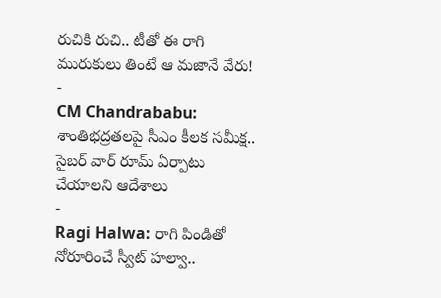రుచికి రుచి.. టీతో ఈ రాగి మురుకులు తింటే ఆ మజానే వేరు!
-
CM Chandrababu: శాంతిభద్రతలపై సీఎం కీలక సమీక్ష.. సైబర్ వార్ రూమ్ ఏర్పాటు చేయాలని ఆదేశాలు
-
Ragi Halwa: రాగి పిండితో నోరూరించే స్వీట్ హల్వా..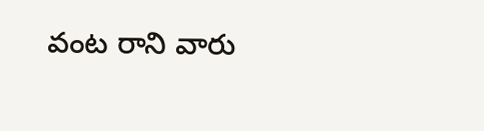వంట రాని వారు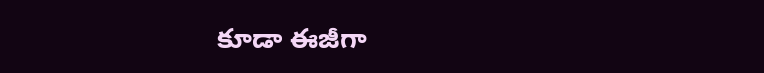కూడా ఈజీగా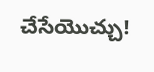చేసేయొచ్చు!